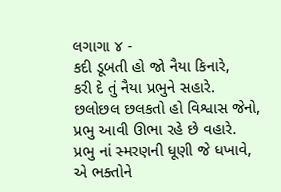લગાગા ૪ -
કદી ડૂબતી હો જો નૈયા કિનારે,
કરી દે તું નૈયા પ્રભુને સહારે.
છલોછલ છલકતો હો વિશ્વાસ જેનો,
પ્રભુ આવી ઊભા રહે છે વહારે.
પ્રભુ નાં સ્મરણની ધૂણી જે ધખાવે,
એ ભક્તોને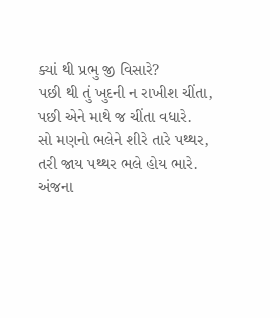ક્યાં થી પ્રભુ જી વિસારે?
પછી થી તું ખુદની ન રાખીશ ચીંતા,
પછી એને માથે જ ચીંતા વધારે.
સો મણનો ભલેને શીરે તારે પથ્થર,
તરી જાય પથ્થર ભલે હોય ભારે.
અંજના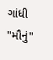ગાંધી "મૌનું"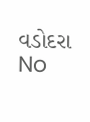વડોદરા
No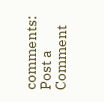comments:
Post a Comment